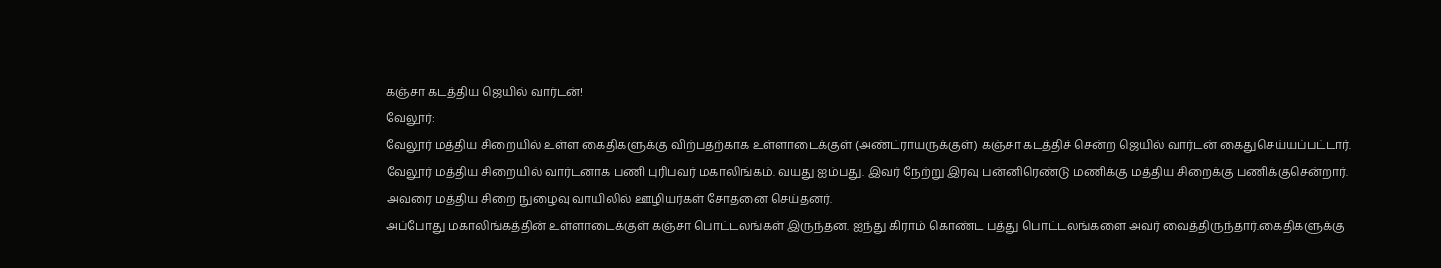கஞ்சா கடத்திய ஜெயில் வார்டன்!
வேலூர்:
வேலூர் மத்திய சிறையில் உள்ள கைதிகளுக்கு விற்பதற்காக உள்ளாடைக்குள் (அண்ட்ராயருக்குள்) கஞ்சா கடத்திச் சென்ற ஜெயில் வார்டன் கைதுசெய்யப்பட்டார்.
வேலூர் மத்திய சிறையில் வார்டனாக பணி புரிபவர் மகாலிங்கம். வயது ஐம்பது. இவர் நேற்று இரவு பன்னிரெண்டு மணிக்கு மத்திய சிறைக்கு பணிக்குசென்றார். அவரை மத்திய சிறை நுழைவு வாயிலில் ஊழியர்கள் சோதனை செய்தனர்.
அப்போது மகாலிங்கத்தின் உள்ளாடைக்குள் கஞ்சா பொட்டலங்கள் இருந்தன. ஐந்து கிராம் கொண்ட பத்து பொட்டலங்களை அவர் வைத்திருந்தார்.கைதிகளுக்கு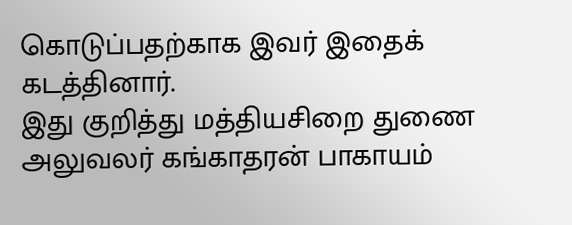கொடுப்பதற்காக இவர் இதைக் கடத்தினார்.
இது குறித்து மத்தியசிறை துணை அலுவலர் கங்காதரன் பாகாயம்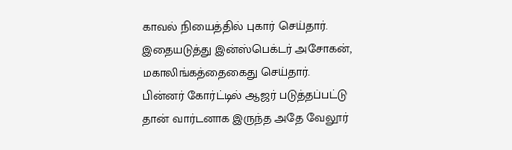காவல் நியைத்தில் புகார் செய்தார். இதையடுத்து இன்ஸ்பெக்டர் அசோகன், மகாலிங்கத்தைகைது செய்தார்.
பின்னர் கோர்ட்டில் ஆஜர் படுத்தப்பட்டு தான் வார்டனாக இருந்த அதே வேலூர்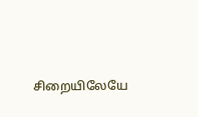சிறையிலேயே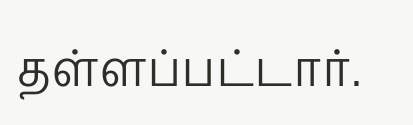தள்ளப்பட்டார்.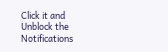Click it and Unblock the Notifications